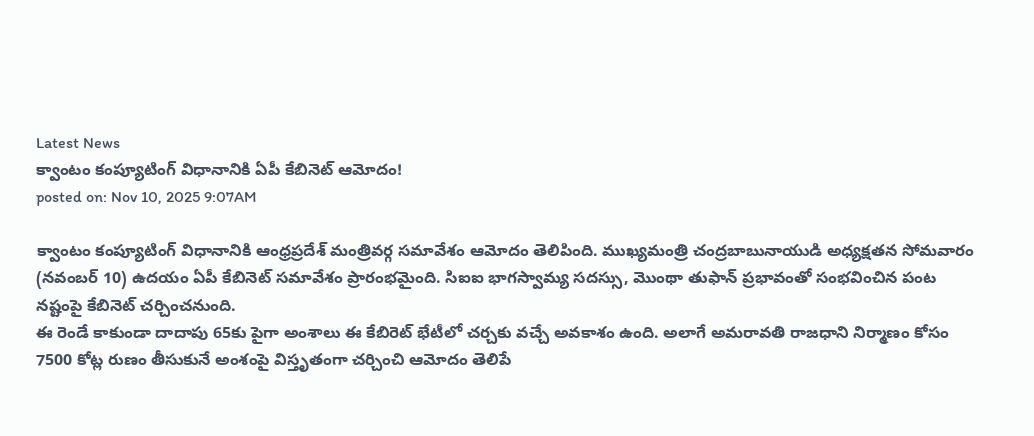Latest News
క్వాంటం కంప్యూటింగ్ విధానానికి ఏపీ కేబినెట్ ఆమోదం!
posted on: Nov 10, 2025 9:07AM

క్వాంటం కంప్యూటింగ్ విధానానికి ఆంధ్రప్రదేశ్ మంత్రివర్గ సమావేశం ఆమోదం తెలిపింది. ముఖ్యమంత్రి చంద్రబాబునాయుడి అధ్యక్షతన సోమవారం (నవంబర్ 10) ఉదయం ఏపీ కేబినెట్ సమావేశం ప్రారంభమైంది. సిఐఐ భాగస్వామ్య సదస్సు, మొంథా తుఫాన్ ప్రభావంతో సంభవించిన పంట నష్టంపై కేబినెట్ చర్చించనుంది.
ఈ రెండే కాకుండా దాదాపు 65కు పైగా అంశాలు ఈ కేబిరెట్ భేటీలో చర్చకు వచ్చే అవకాశం ఉంది. అలాగే అమరావతి రాజధాని నిర్మాణం కోసం 7500 కోట్ల రుణం తీసుకునే అంశంపై విస్తృతంగా చర్చించి ఆమోదం తెలిపే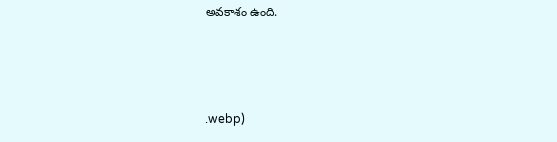అవకాశం ఉంది.



.webp)